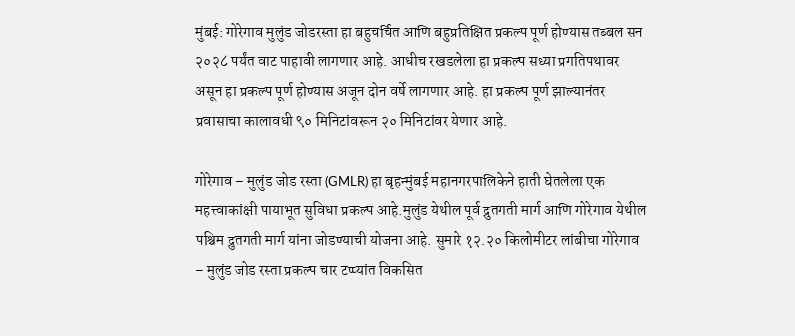मुंबई: गोरेगाव मुलुंड जोडरस्ता हा बहुचर्चित आणि बहुप्रतिक्षित प्रकल्प पूर्ण होण्यास तब्बल सन २०२८ पर्यंत वाट पाहावी लागणार आहे. आधीच रखडलेला हा प्रकल्प सध्या प्रगतिपथावर असून हा प्रकल्प पूर्ण होण्यास अजून दोन वर्षे लागणार आहे. हा प्रकल्प पूर्ण झाल्यानंतर प्रवासाचा कालावधी ९० मिनिटांवरून २० मिनिटांवर येणार आहे.

गोरेगाव – मुलुंड जोड रस्ता (GMLR) हा बृहन्मुंबई महानगरपालिकेने हाती घेतलेला एक महत्त्वाकांक्षी पायाभूत सुविधा प्रकल्प आहे.मुलुंड येथील पूर्व द्रुतगती मार्ग आणि गोरेगाव येथील पश्चिम द्रुतगती मार्ग यांना जोडण्याची योजना आहे. सुमारे १२.२० किलोमीटर लांबीचा गोरेगाव – मुलुंड जोड रस्ता प्रकल्प चार टप्प्यांत विकसित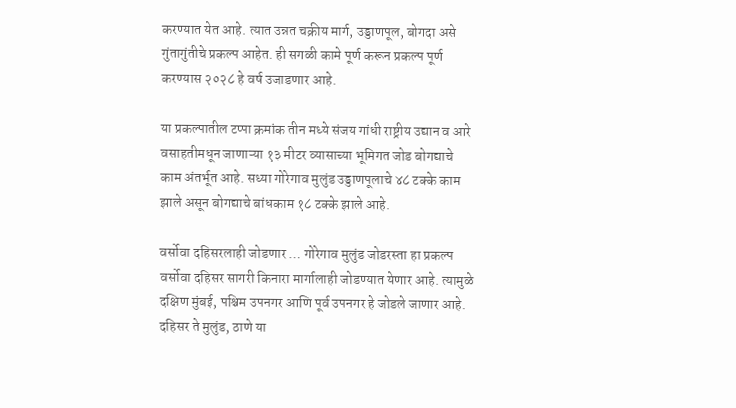करण्यात येत आहे. त्यात उन्नत चक्रीय मार्ग, उड्डाणपूल, बोगदा असे गुंतागुंतीचे प्रकल्प आहेत. ही सगळी कामे पूर्ण करून प्रकल्प पूर्ण करण्यास २०२८ हे वर्ष उजाडणार आहे.

या प्रकल्पातील टप्पा क्रमांक तीन मध्ये संजय गांधी राष्ट्रीय उद्यान व आरे वसाहतीमधून जाणाऱ्या १३ मीटर व्यासाच्या भूमिगत जोड बोगद्याचे काम अंतर्भूत आहे. सध्या गोरेगाव मुलुंड उड्डाणपूलाचे ४८ टक्के काम झाले असून बोगद्याचे बांधकाम १८ टक्के झाले आहे.

वर्सोवा दहिसरलाही जोडणार … गोरेगाव मुलुंड जोडरस्ता हा प्रकल्प वर्सोवा दहिसर सागरी किनारा मार्गालाही जोडण्यात येणार आहे. त्यामुळे दक्षिण मुंबई, पश्चिम उपनगर आणि पूर्व उपनगर हे जोडले जाणार आहे. दहिसर ते मुलुंड, ठाणे या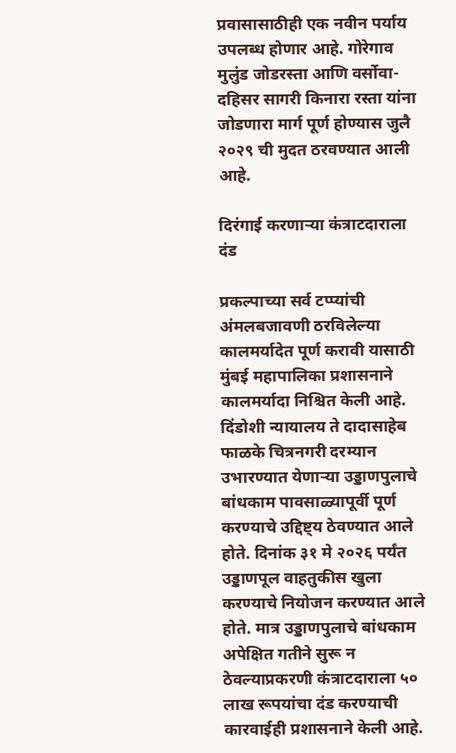प्रवासासाठीही एक नवीन पर्याय उपलब्ध होणार आहे. गोरेगाव मुलुंड जोडरस्ता आणि वर्सोवा-दहिसर सागरी किनारा रस्ता यांना जोडणारा मार्ग पूर्ण होण्यास जुलै २०२९ ची मुदत ठरवण्यात आली आहे.

दिरंगाई करणाऱ्या कंत्राटदाराला दंड

प्रकल्पाच्या सर्व टप्प्यांची अंमलबजावणी ठरविलेल्या कालमर्यादेत पूर्ण करावी यासाठी मुंबई महापालिका प्रशासनाने कालमर्यादा निश्चित केली आहे. दिंडोशी न्यायालय ते दादासाहेब फाळके चित्रनगरी दरम्यान उभारण्यात येणाऱ्या उड्डाणपुलाचे बांधकाम पावसाळ्यापूर्वी पूर्ण करण्याचे उद्दिष्ट्य ठेवण्यात आले होते. दिनांक ३१ मे २०२६ पर्यंत उड्डाणपूल वाहतुकीस खुला करण्याचे नियोजन करण्यात आले होते. मात्र उड्डाणपुलाचे बांधकाम अपेक्षित गतीने सुरू न ठेवल्याप्रकरणी कंत्राटदाराला ५० लाख रूपयांचा दंड करण्याची कारवाईही प्रशासनाने केली आहे.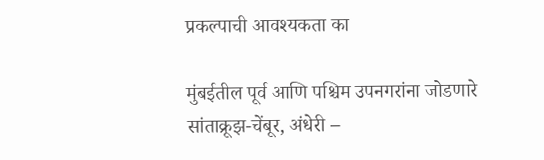प्रकल्पाची आवश्यकता का

मुंबईतील पूर्व आणि पश्चिम उपनगरांना जोडणारे सांताक्रूझ-चेंबूर, अंधेरी –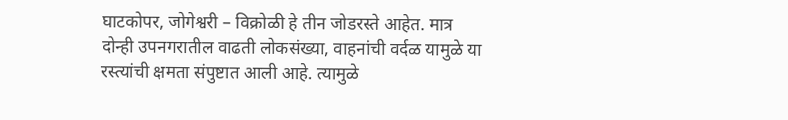घाटकोपर, जोगेश्वरी – विक्रोळी हे तीन जोडरस्ते आहेत. मात्र दोन्ही उपनगरातील वाढती लोकसंख्या, वाहनांची वर्दळ यामुळे या रस्त्यांची क्षमता संपुष्टात आली आहे. त्यामुळे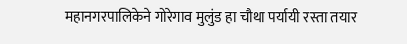महानगरपालिकेने गोरेगाव मुलुंड हा चौथा पर्यायी रस्ता तयार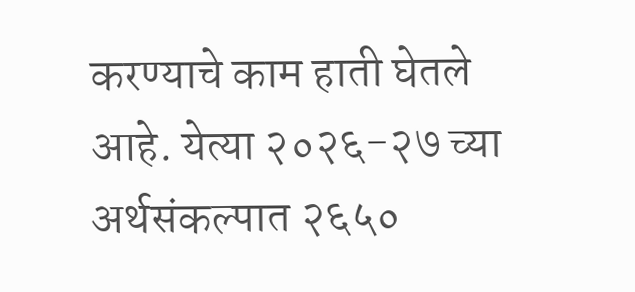करण्याचे काम हाती घेतले आहे. येत्या २०२६-२७ च्या अर्थसंकल्पात २६५०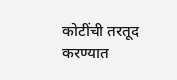कोटींची तरतूद करण्यात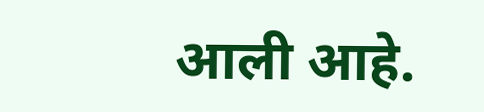आली आहे.